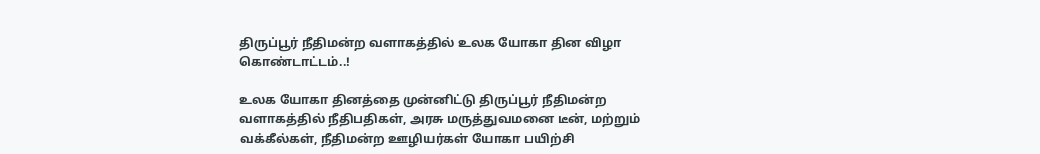திருப்பூர் நீதிமன்ற வளாகத்தில் உலக யோகா தின விழா கொண்டாட்டம்..!

உலக யோகா தினத்தை முன்னிட்டு திருப்பூர் நீதிமன்ற வளாகத்தில் நீதிபதிகள், அரசு மருத்துவமனை டீன், மற்றும் வக்கீல்கள், நீதிமன்ற ஊழியர்கள் யோகா பயிற்சி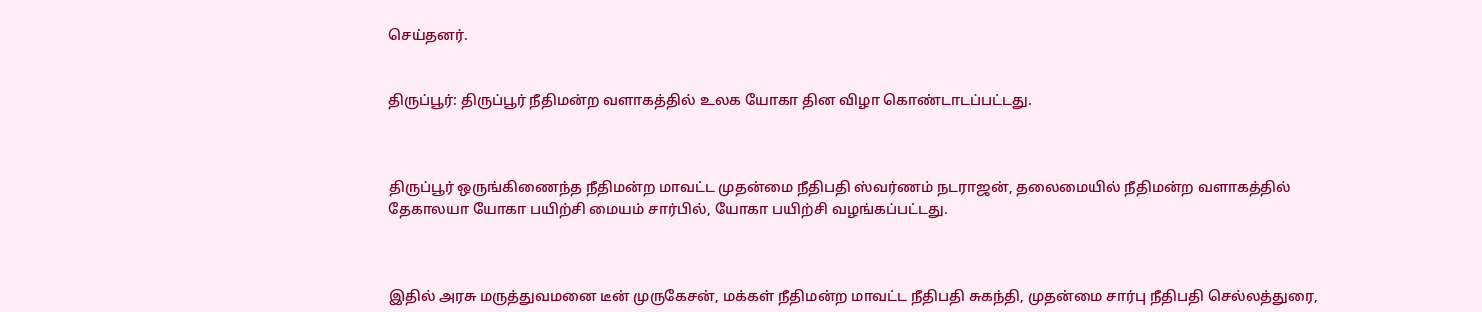செய்தனர்.


திருப்பூர்: திருப்பூர் நீதிமன்ற வளாகத்தில் உலக யோகா தின விழா கொண்டாடப்பட்டது.



திருப்பூர் ஒருங்கிணைந்த நீதிமன்ற மாவட்ட முதன்மை நீதிபதி ஸ்வர்ணம் நடராஜன், தலைமையில் நீதிமன்ற வளாகத்தில் தேகாலயா யோகா பயிற்சி மையம் சார்பில், யோகா பயிற்சி வழங்கப்பட்டது.



இதில் அரசு மருத்துவமனை டீன் முருகேசன், மக்கள் நீதிமன்ற மாவட்ட நீதிபதி சுகந்தி, முதன்மை சார்பு நீதிபதி செல்லத்துரை,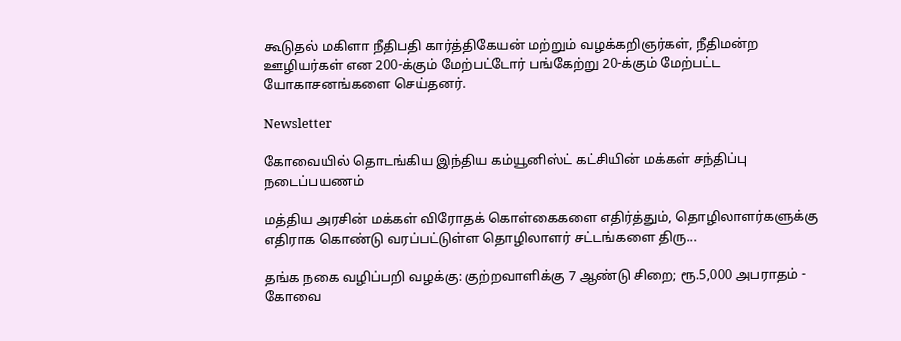கூடுதல் மகிளா நீதிபதி கார்த்திகேயன் மற்றும் வழக்கறிஞர்கள், நீதிமன்ற ஊழியர்கள் என 200-க்கும் மேற்பட்டோர் பங்கேற்று 20-க்கும் மேற்பட்ட யோகாசனங்களை செய்தனர்.

Newsletter

கோவையில் தொடங்கிய இந்திய கம்யூனிஸ்ட் கட்சியின் மக்கள் சந்திப்பு நடைப்பயணம்

மத்திய அரசின் மக்கள் விரோதக் கொள்கைகளை எதிர்த்தும், தொழிலாளர்களுக்கு எதிராக கொண்டு வரப்பட்டுள்ள தொழிலாளர் சட்டங்களை திரு...

தங்க நகை வழிப்பறி வழக்கு: குற்றவாளிக்கு 7 ஆண்டு சிறை; ரூ.5,000 அபராதம் - கோவை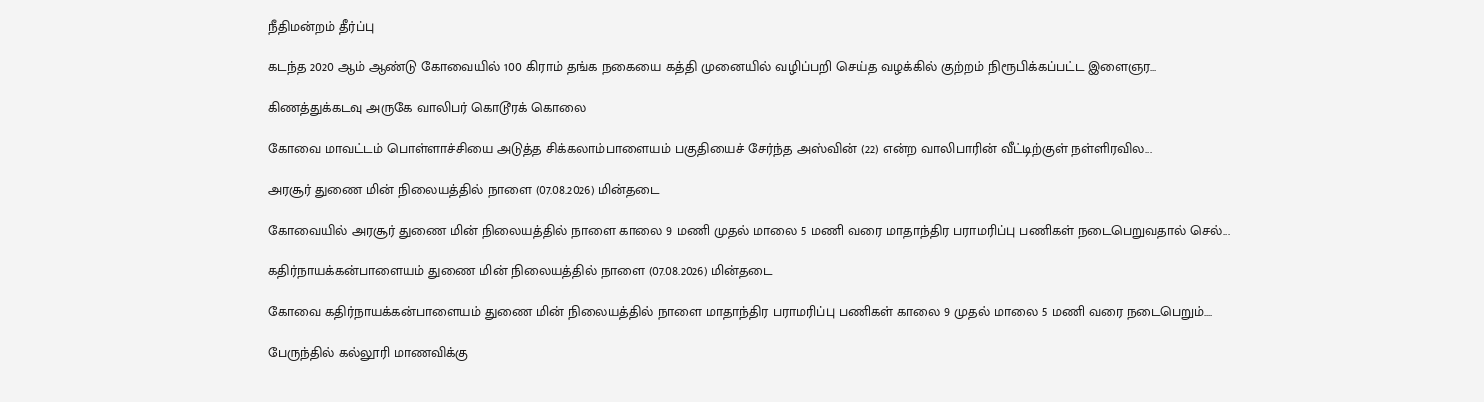நீதிமன்றம் தீர்ப்பு

கடந்த 2020 ஆம் ஆண்டு கோவையில் 100 கிராம் தங்க நகையை கத்தி முனையில் வழிப்பறி செய்த வழக்கில் குற்றம் நிரூபிக்கப்பட்ட இளைஞர...

கிணத்துக்கடவு அருகே வாலிபர் கொடூரக் கொலை

கோவை மாவட்டம் பொள்ளாச்சியை அடுத்த சிக்கலாம்பாளையம் பகுதியைச் சேர்ந்த அஸ்வின் (22) என்ற வாலிபாரின் வீட்டிற்குள் நள்ளிரவில...

அரசூர் துணை மின் நிலையத்தில் நாளை (07.08.2026) மின்தடை

கோவையில் அரசூர் துணை மின் நிலையத்தில் நாளை காலை 9 மணி முதல் மாலை 5 மணி வரை மாதாந்திர பராமரிப்பு பணிகள் நடைபெறுவதால் செல்...

கதிர்நாயக்கன்பாளையம் துணை மின் நிலையத்தில் நாளை (07.08.2026) மின்தடை

கோவை கதிர்நாயக்கன்பாளையம் துணை மின் நிலையத்தில் நாளை மாதாந்திர பராமரிப்பு பணிகள் காலை 9 முதல் மாலை 5 மணி வரை நடைபெறும்....

பேருந்தில் கல்லூரி மாணவிக்கு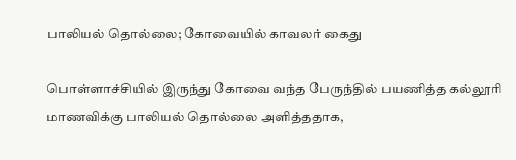பாலியல் தொல்லை; கோவையில் காவலர் கைது

பொள்ளாச்சியில் இருந்து கோவை வந்த பேருந்தில் பயணித்த கல்லூரி மாணவிக்கு பாலியல் தொல்லை அளித்ததாக,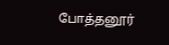போத்தனூர்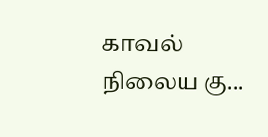காவல் நிலைய கு...